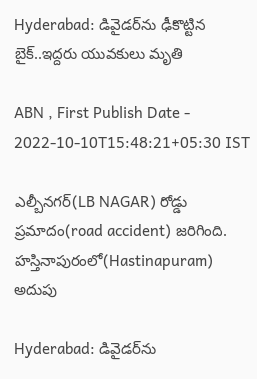Hyderabad: డివైడర్‌ను ఢీకొట్టిన బైక్..ఇద్దరు యువకులు మృతి

ABN , First Publish Date - 2022-10-10T15:48:21+05:30 IST

ఎల్బీనగర్(LB NAGAR) రోడ్డు ప్రమాదం(road accident) జరిగింది. హస్తినాపురంలో(Hastinapuram) అదుపు

Hyderabad: డివైడర్‌ను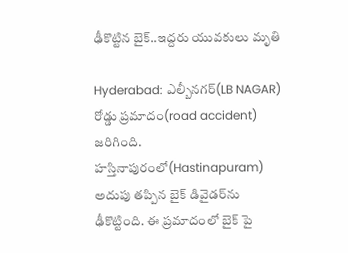ఢీకొట్టిన బైక్..ఇద్దరు యువకులు మృతి

Hyderabad: ఎల్బీనగర్(LB NAGAR) రోడ్డు ప్రమాదం(road accident) జరిగింది. హస్తినాపురంలో(Hastinapuram) అదుపు తప్పిన బైక్ డివైడర్‌ను ఢీకొట్టింది. ఈ ప్రమాదంలో బైక్ పై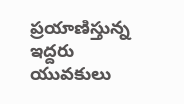ప్రయాణిస్తున్న ఇద్దరు యువకులు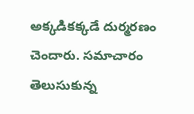అక్కడికక్కడే దుర్మరణం చెందారు. సమాచారం తెలుసుకున్న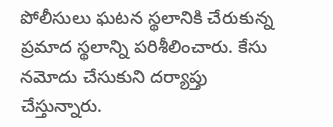పోలీసులు ఘటన స్థలానికి చేరుకున్న ప్రమాద స్థలాన్ని పరిశీలించారు. కేసు నమోదు చేసుకుని దర్యాప్తు చేస్తున్నారు.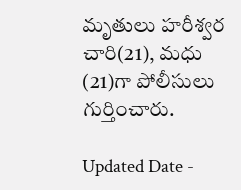మృతులు హరీశ్వర చారి(21), మధు (21)గా పోలీసులు గుర్తించారు.

Updated Date -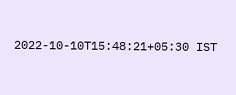2022-10-10T15:48:21+05:30 IST